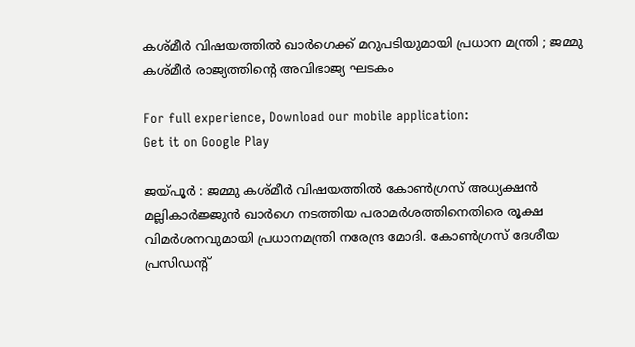കശ്മീർ വിഷയത്തിൽ ഖാർഗെക്ക് മറുപടിയുമായി പ്രധാന മന്ത്രി ; ജമ്മു കശ്മീർ രാജ്യത്തിന്‍റെ അവിഭാജ്യ ഘടകം

For full experience, Download our mobile application:
Get it on Google Play

ജയ്പൂർ : ജമ്മു കശ്മീർ വിഷയത്തിൽ കോൺഗ്രസ് അധ്യക്ഷൻ മല്ലികാർജ്ജുൻ ഖാർഗെ നടത്തിയ പരാമർശത്തിനെതിരെ രൂക്ഷ വിമർശനവുമായി പ്രധാനമന്ത്രി നരേന്ദ്ര മോദി. കോൺഗ്രസ് ദേശീയ പ്രസിഡന്റ്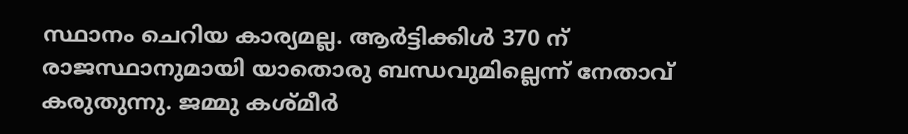സ്ഥാനം ചെറിയ കാര്യമല്ല. ആർട്ടിക്കിൾ 370 ന് രാജസ്ഥാനുമായി യാതൊരു ബന്ധവുമില്ലെന്ന് നേതാവ് കരുതുന്നു. ജമ്മു കശ്മീർ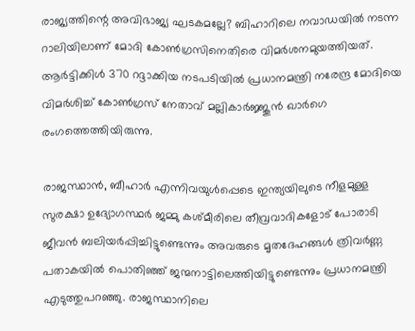രാജ്യത്തിന്റെ അവിഭാജ്യ ഘടകമല്ലേ? ബിഹാറിലെ നവാഡയിൽ നടന്ന റാലിയിലാണ് മോദി കോണ്‍ഗ്രസിനെതിരെ വിമർശനമുയത്തിയത്. ആർട്ടിക്കിൾ 370 റദ്ദാക്കിയ നടപടിയിൽ പ്രധാനമന്ത്രി നരേന്ദ്ര മോദിയെ വിമർശിച്ച് കോൺഗ്രസ് നേതാവ് മല്ലികാർജ്ജുൻ ഖാർഗെ രംഗത്തെത്തിയിരുന്നു.

രാജസ്ഥാൻ, ബീഹാർ എന്നിവയുൾപ്പെടെ ഇന്ത്യയിലുടെ നീളമുള്ള സുരക്ഷാ ഉദ്യോഗസ്ഥർ ജമ്മു കശ്മീരിലെ തീവ്രവാദികളോട് പോരാടി ജീവൻ ബലിയർപ്പിച്ചിട്ടുണ്ടെന്നും അവരുടെ മൃതദേഹങ്ങൾ ത്രിവർണ്ണ പതാകയിൽ പൊതിഞ്ഞ് ജന്മനാട്ടിലെത്തിയിട്ടുണ്ടെന്നും പ്രധാനമന്ത്രി എടുത്തുപറഞ്ഞു. രാജസ്ഥാനിലെ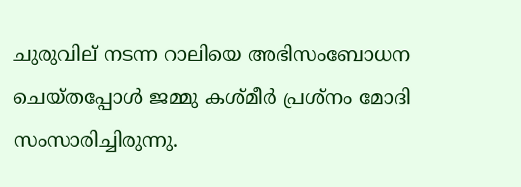ചുരുവില് നടന്ന റാലിയെ അഭിസംബോധന ചെയ്തപ്പോൾ ജമ്മു കശ്മീർ പ്രശ്നം മോദി സംസാരിച്ചിരുന്നു.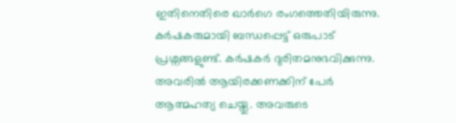ഇതിനെതിരെ ഖാർഗെ രംഗത്തെതിയിരുന്നു. കർഷകരുമായി ബന്ധപ്പെട്ട് ഒരുപാട് പ്രശ്നങ്ങളുണ്ട്. കർഷകർ ദുരിതമനുഭവിക്കുന്നു. അവരിൽ ആയിരക്കണക്കിന് പേർ ആത്മഹത്യ ചെയ്തു. അവരുടെ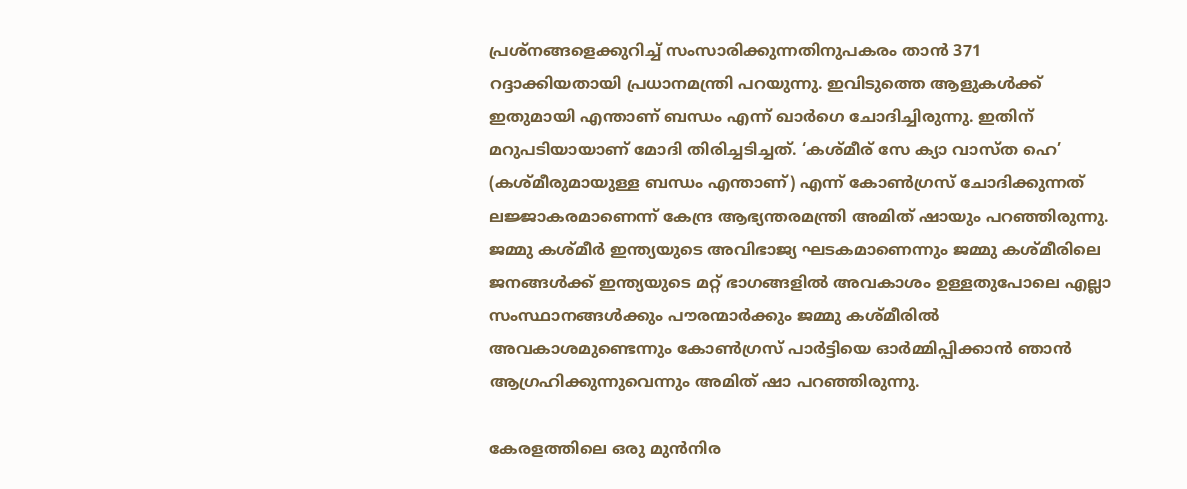പ്രശ്നങ്ങളെക്കുറിച്ച് സംസാരിക്കുന്നതിനുപകരം താൻ 371 റദ്ദാക്കിയതായി പ്രധാനമന്ത്രി പറയുന്നു. ഇവിടുത്തെ ആളുകൾക്ക് ഇതുമായി എന്താണ് ബന്ധം എന്ന് ഖാർഗെ ചോദിച്ചിരുന്നു. ഇതിന് മറുപടിയായാണ് മോദി തിരിച്ചടിച്ചത്. ‘കശ്മീര് സേ ക്യാ വാസ്ത ഹെ’ (കശ്മീരുമായുള്ള ബന്ധം എന്താണ്) എന്ന് കോൺഗ്രസ് ചോദിക്കുന്നത് ലജ്ജാകരമാണെന്ന് കേന്ദ്ര ആഭ്യന്തരമന്ത്രി അമിത് ഷായും പറഞ്ഞിരുന്നു. ജമ്മു കശ്മീർ ഇന്ത്യയുടെ അവിഭാജ്യ ഘടകമാണെന്നും ജമ്മു കശ്മീരിലെ ജനങ്ങൾക്ക് ഇന്ത്യയുടെ മറ്റ് ഭാഗങ്ങളിൽ അവകാശം ഉള്ളതുപോലെ എല്ലാ സംസ്ഥാനങ്ങൾക്കും പൗരന്മാർക്കും ജമ്മു കശ്മീരിൽ അവകാശമുണ്ടെന്നും കോൺഗ്രസ് പാർട്ടിയെ ഓർമ്മിപ്പിക്കാൻ ഞാൻ ആഗ്രഹിക്കുന്നുവെന്നും അമിത് ഷാ പറഞ്ഞിരുന്നു.

കേരളത്തിലെ ഒരു മുന്‍നിര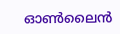ഓണ്‍ലൈന്‍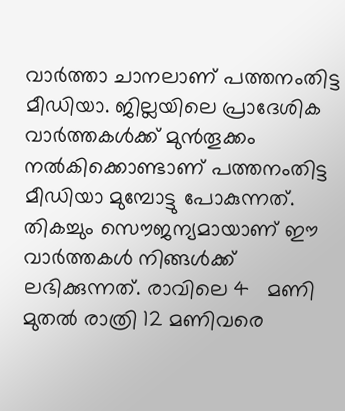വാര്‍ത്താ ചാനലാണ്‌ പത്തനംതിട്ട മീഡിയാ. ജില്ലയിലെ പ്രാദേശിക വാര്‍ത്തകള്‍ക്ക് മുന്‍തൂക്കം നല്‍കിക്കൊണ്ടാണ് പത്തനംതിട്ട മീഡിയാ മുമ്പോട്ടു പോകുന്നത്. തികച്ചും സൌജന്യമായാണ് ഈ വാര്‍ത്തകള്‍ നിങ്ങള്‍ക്ക് ലഭിക്കുന്നത്. രാവിലെ 4   മണി മുതല്‍ രാത്രി 12 മണിവരെ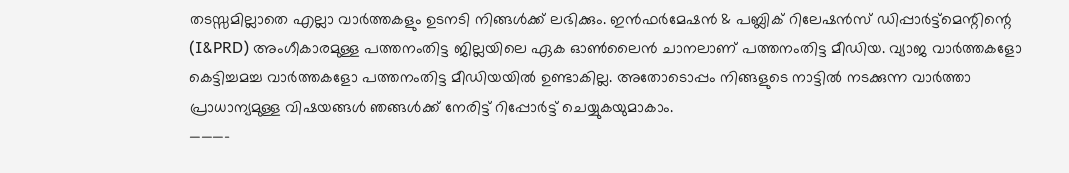തടസ്സമില്ലാതെ എല്ലാ വാര്‍ത്തകളും ഉടനടി നിങ്ങള്‍ക്ക് ലഭിക്കും. ഇന്‍ഫര്‍മേഷന്‍ & പബ്ലിക് റിലേഷന്‍സ് ഡിപ്പാര്‍ട്ട്മെന്റിന്റെ (I&PRD) അംഗീകാരമുള്ള പത്തനംതിട്ട ജില്ലയിലെ ഏക ഓണ്‍ലൈന്‍ ചാനലാണ്‌ പത്തനംതിട്ട മീഡിയ. വ്യാജ വാര്‍ത്തകളോ കെട്ടിച്ചമച്ച വാര്‍ത്തകളോ പത്തനംതിട്ട മീഡിയയില്‍ ഉണ്ടാകില്ല. അതോടൊപ്പം നിങ്ങളുടെ നാട്ടില്‍ നടക്കുന്ന വാര്‍ത്താ പ്രാധാന്യമുള്ള വിഷയങ്ങള്‍ ഞങ്ങള്‍ക്ക് നേരിട്ട് റിപ്പോര്‍ട്ട് ചെയ്യുകയുമാകാം.
———-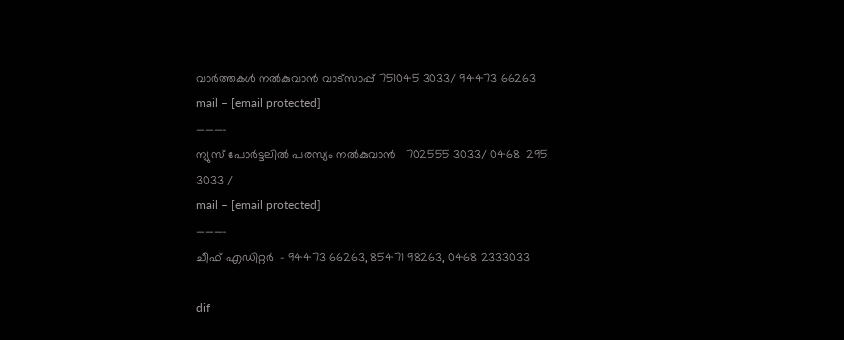വാര്‍ത്തകള്‍ നല്‍കുവാന്‍ വാട്സാപ്പ് 751045 3033/ 94473 66263
mail – [email protected]
———–
ന്യുസ് പോര്‍ട്ടലില്‍ പരസ്യം നല്‍കുവാന്‍   702555 3033/ 0468  295 3033 /
mail – [email protected]
———-
ചീഫ് എഡിറ്റര്‍  – 94473 66263, 85471 98263, 0468 2333033

dif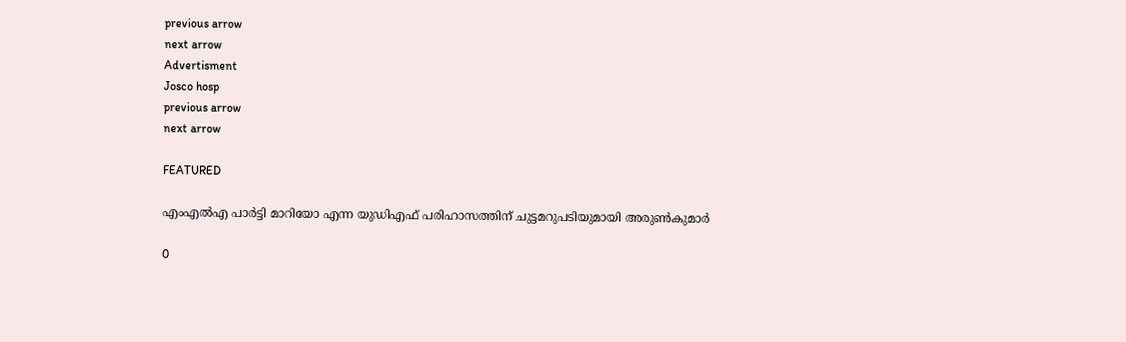previous arrow
next arrow
Advertisment
Josco hosp
previous arrow
next arrow

FEATURED

എംഎൽഎ പാർട്ടി മാറിയോ എന്ന യുഡിഎഫ് പരിഹാസത്തിന് ചുട്ടമറുപടിയുമായി അരുൺകുമാർ

0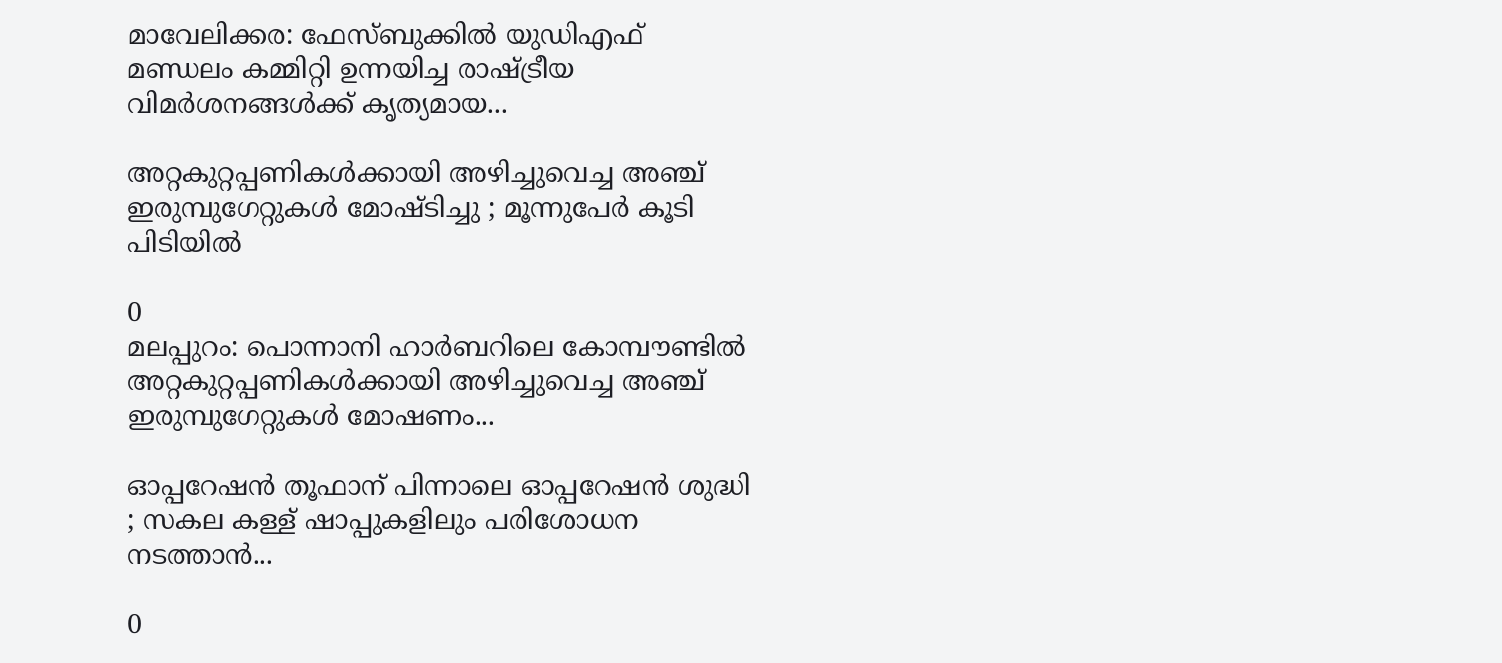മാവേലിക്കര: ഫേസ്ബുക്കിൽ യുഡിഎഫ് മണ്ഡലം കമ്മിറ്റി ഉന്നയിച്ച രാഷ്ട്രീയ വിമർശനങ്ങൾക്ക് കൃത്യമായ...

അറ്റകുറ്റപ്പണികള്‍ക്കായി അഴിച്ചുവെച്ച അഞ്ച് ഇരുമ്പുഗേറ്റുകള്‍ മോഷ്ടിച്ചു ; മൂന്നുപേര്‍ കൂടി പിടിയില്‍

0
മലപ്പുറം: പൊന്നാനി ഹാര്‍ബറിലെ കോമ്പൗണ്ടില്‍ അറ്റകുറ്റപ്പണികള്‍ക്കായി അഴിച്ചുവെച്ച അഞ്ച് ഇരുമ്പുഗേറ്റുകള്‍ മോഷണം...

ഓപ്പറേഷൻ തൂഫാന് പിന്നാലെ ഓപ്പറേഷൻ ശുദ്ധി ; സകല കള്ള് ഷാപ്പുകളിലും പരിശോധന നടത്താൻ...

0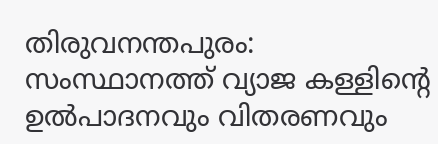തിരുവനന്തപുരം: സംസ്ഥാനത്ത് വ്യാജ കള്ളിന്‍റെ ഉൽപാദനവും വിതരണവും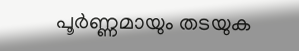പൂർണ്ണമായും തടയുക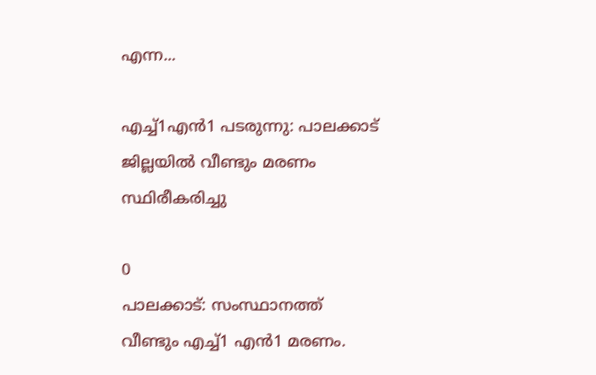എന്ന...

എച്ച്1എൻ1 പടരുന്നു: പാലക്കാട് ജില്ലയിൽ വീണ്ടും മരണം സ്ഥിരീകരിച്ചു

0
പാലക്കാട്: സംസ്ഥാനത്ത് വീണ്ടും എച്ച്1 എന്‍1 മരണം.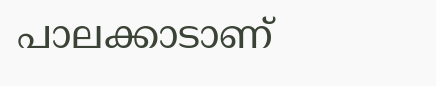പാലക്കാടാണ്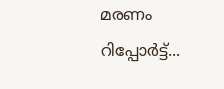മരണം റിപ്പോര്‍ട്ട്...